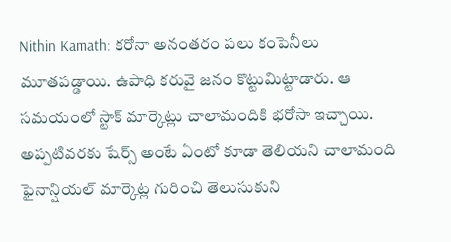Nithin Kamath: కరోనా అనంతరం పలు కంపెనీలు మూతపడ్డాయి. ఉపాధి కరువై జనం కొట్టుమిట్టాడారు. ఆ సమయంలో స్టాక్ మార్కెట్లు చాలామందికి భరోసా ఇచ్చాయి. అప్పటివరకు షేర్స్ అంటే ఏంటో కూడా తెలియని చాలామంది ఫైనాన్షియల్ మార్కెట్ల గురించి తెలుసుకుని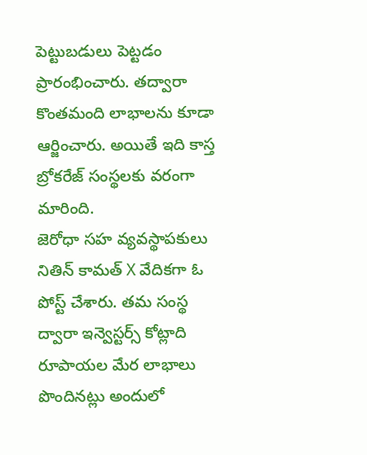పెట్టుబడులు పెట్టడం ప్రారంభించారు. తద్వారా కొంతమంది లాభాలను కూడా ఆర్జించారు. అయితే ఇది కాస్త బ్రోకరేజ్ సంస్థలకు వరంగా మారింది.
జెరోధా సహ వ్యవస్థాపకులు నితిన్ కామత్ X వేదికగా ఓ పోస్ట్ చేశారు. తమ సంస్థ ద్వారా ఇన్వెస్టర్స్ కోట్లాది రూపాయల మేర లాభాలు పొందినట్లు అందులో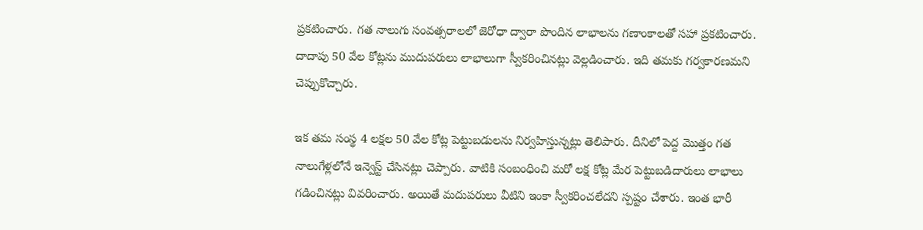ప్రకటించారు. గత నాలుగు సంవత్సరాలలో జెరోధా ద్వారా పొందిన లాభాలను గణాంకాలతో సహా ప్రకటించారు. దాదాపు 50 వేల కోట్లను ముదుపరులు లాభాలుగా స్వీకరించినట్లు వెల్లడించారు. ఇది తమకు గర్వకారణమని చెప్పుకొచ్చారు.

ఇక తమ సంస్థ 4 లక్షల 50 వేల కోట్ల పెట్టుబడులను నిర్వహిస్తున్నట్లు తెలిపారు. దీనిలో పెద్ద మొత్తం గత నాలుగేళ్లలోనే ఇన్వెస్ట్ చేసినట్లు చెప్పారు. వాటికి సంబంధించి మరో లక్ష కోట్ల మేర పెట్టుబడిదారులు లాభాలు గడించినట్లు వివరించారు. అయితే మదుపరులు వీటిని ఇంకా స్వీకరించలేదని స్పష్టం చేశారు. ఇంత భారీ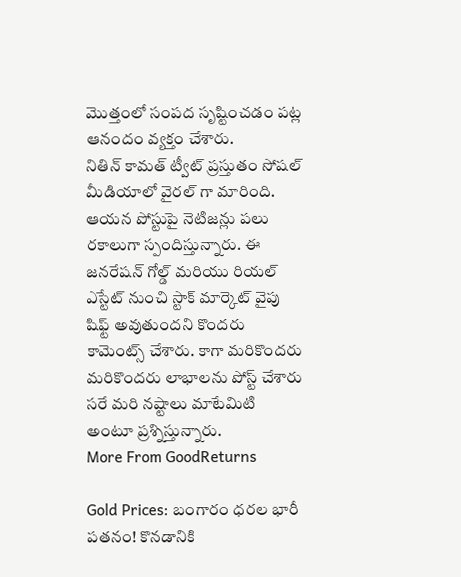మొత్తంలో సంపద సృష్టించడం పట్ల ఆనందం వ్యక్తం చేశారు.
నితిన్ కామత్ ట్వీట్ ప్రస్తుతం సోషల్ మీడియాలో వైరల్ గా మారింది. ఆయన పోస్టుపై నెటిజన్లు పలు రకాలుగా స్పందిస్తున్నారు. ఈ జనరేషన్ గోల్డ్ మరియు రియల్ ఎస్టేట్ నుంచి స్టాక్ మార్కెట్ వైపు షిఫ్ట్ అవుతుందని కొందరు కామెంట్స్ చేశారు. కాగా మరికొందరు మరికొందరు లాభాలను పోస్ట్ చేశారు సరే మరి నష్టాలు మాటేమిటి అంటూ ప్రశ్నిస్తున్నారు.
More From GoodReturns

Gold Prices: బంగారం ధరల భారీ పతనం! కొనడానికి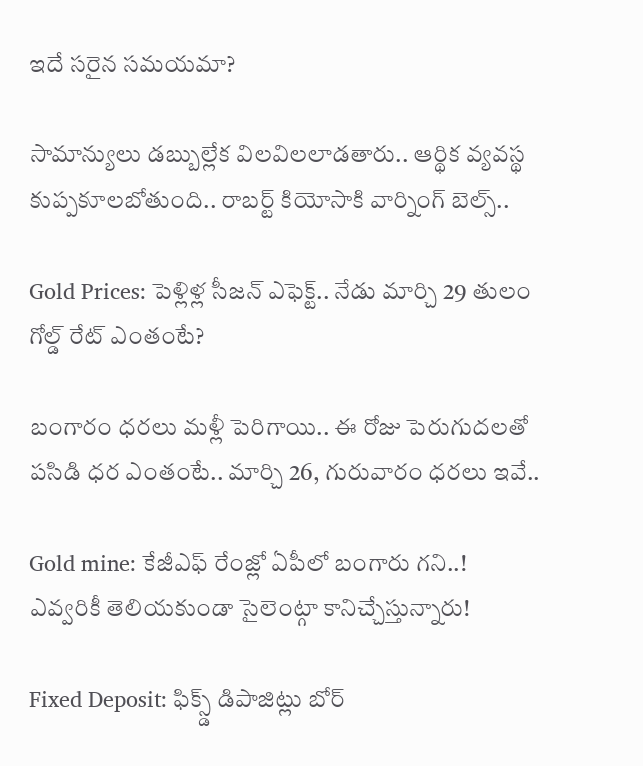ఇదే సరైన సమయమా?

సామాన్యులు డబ్బుల్లేక విలవిలలాడతారు.. ఆర్థిక వ్యవస్థ కుప్పకూలబోతుంది.. రాబర్ట్ కియోసాకి వార్నింగ్ బెల్స్..

Gold Prices: పెళ్లిళ్ల సీజన్ ఎఫెక్ట్.. నేడు మార్చి 29 తులం గోల్డ్ రేట్ ఎంతంటే?

బంగారం ధరలు మళ్లీ పెరిగాయి.. ఈ రోజు పెరుగుదలతో పసిడి ధర ఎంతంటే.. మార్చి 26, గురువారం ధరలు ఇవే..

Gold mine: కేజీఎఫ్ రేంజ్లో ఏపీలో బంగారు గని..! ఎవ్వరికీ తెలియకుండా సైలెంట్గా కానిచ్చేస్తున్నారు!

Fixed Deposit: ఫిక్స్డ్ డిపాజిట్లు బోర్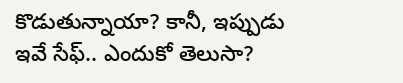కొడుతున్నాయా? కానీ, ఇప్పుడు ఇవే సేఫ్.. ఎందుకో తెలుసా?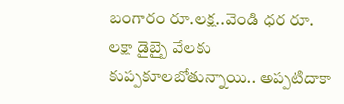బంగారం రూ.లక్ష..వెండి ధర రూ. లక్షా డైబ్బై వేలకు కుప్పకూలబోతున్నాయి.. అప్పటిదాకా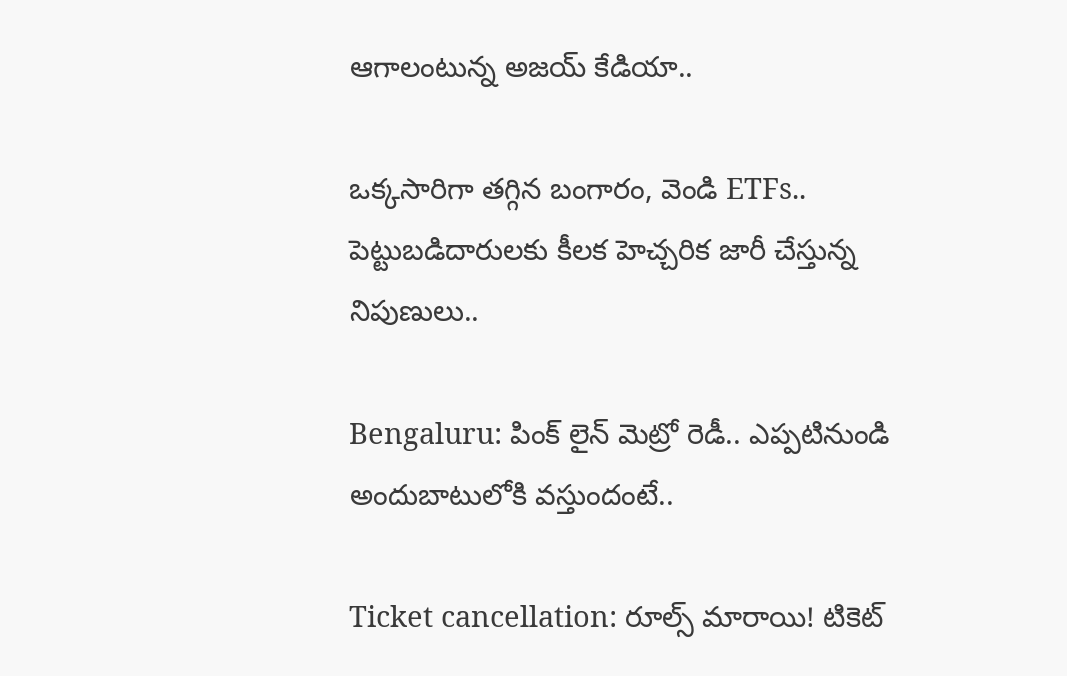ఆగాలంటున్న అజయ్ కేడియా..

ఒక్కసారిగా తగ్గిన బంగారం, వెండి ETFs.. పెట్టుబడిదారులకు కీలక హెచ్చరిక జారీ చేస్తున్న నిపుణులు..

Bengaluru: పింక్ లైన్ మెట్రో రెడీ.. ఎప్పటినుండి అందుబాటులోకి వస్తుందంటే..

Ticket cancellation: రూల్స్ మారాయి! టికెట్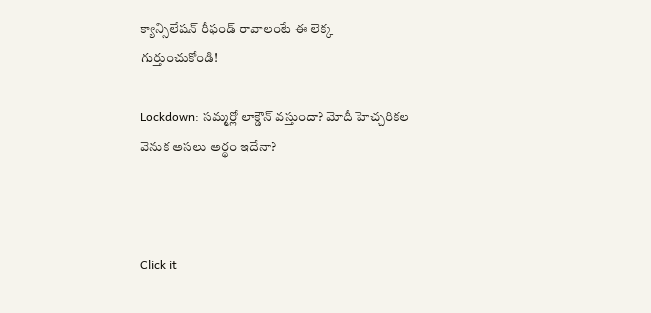క్యాన్సిలేషన్ రీఫండ్ రావాలంటే ఈ లెక్క గుర్తుంచుకోండి!

Lockdown: సమ్మర్లో లాక్డౌన్ వస్తుందా? మోదీ హెచ్చరికల వెనుక అసలు అర్థం ఇదేనా?



Click it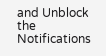and Unblock the Notifications